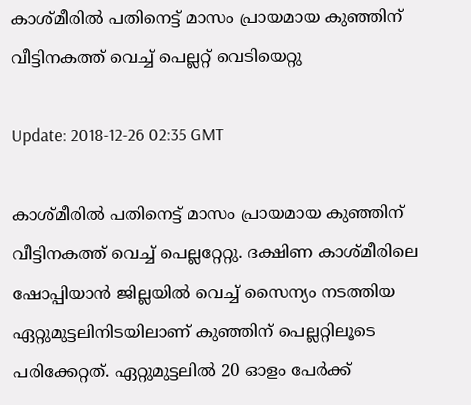കാശ്മീരിൽ പതിനെട്ട് മാസം പ്രായമായ കുഞ്ഞിന് വീട്ടിനകത്ത് വെച്ച് പെല്ലറ്റ് വെടിയെറ്റു

Update: 2018-12-26 02:35 GMT

കാശ്മീരിൽ പതിനെട്ട് മാസം പ്രായമായ കുഞ്ഞിന് വീട്ടിനകത്ത് വെച്ച് പെല്ലറ്റേറ്റു. ദക്ഷിണ കാശ്മീരിലെ ഷോപ്പിയാൻ ജില്ലയിൽ വെച്ച് സൈന്യം നടത്തിയ ഏറ്റുമുട്ടലിനിടയിലാണ് കുഞ്ഞിന് പെല്ലറ്റിലൂടെ പരിക്കേറ്റത്. ഏറ്റുമുട്ടലിൽ 20 ഓളം പേർക്ക്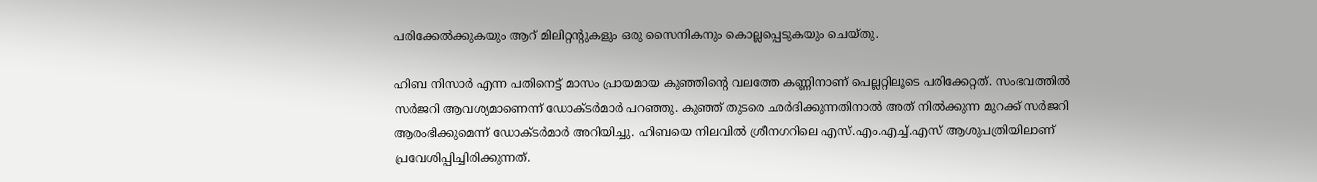പരിക്കേൽക്കുകയും ആറ് മിലിറ്റന്റുകളും ഒരു സൈനികനും കൊല്ലപ്പെടുകയും ചെയ്തു.

ഹിബ നിസാർ എന്ന പതിനെട്ട് മാസം പ്രായമായ കുഞ്ഞിന്റെ വലത്തേ കണ്ണിനാണ് പെല്ലറ്റിലൂടെ പരിക്കേറ്റത്. സംഭവത്തിൽ സർജറി ആവശ്യമാണെന്ന് ഡോക്ടർമാർ പറഞ്ഞു. കുഞ്ഞ് തുടരെ ഛർദിക്കുന്നതിനാൽ അത് നിൽക്കുന്ന മുറക്ക് സർജറി ആരംഭിക്കുമെന്ന് ഡോക്ടർമാർ അറിയിച്ചു. ഹിബയെ നിലവിൽ ശ്രീനഗറിലെ എസ്.എം.എച്ച്.എസ് ആശുപത്രിയിലാണ് പ്രവേശിപ്പിച്ചിരിക്കുന്നത്.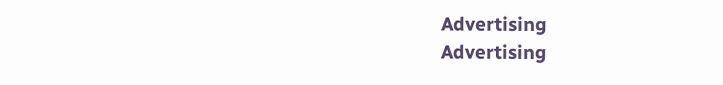Advertising
Advertising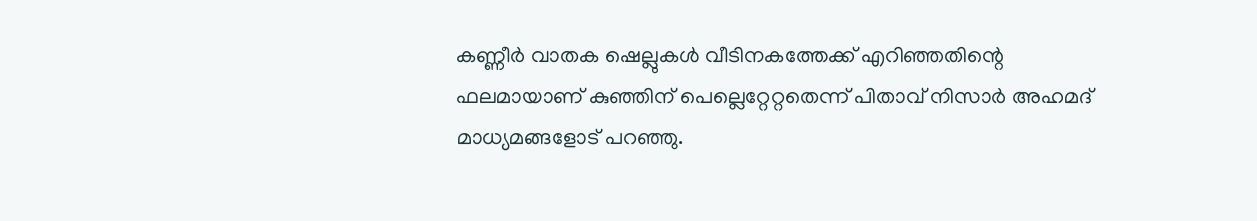കണ്ണീർ വാതക ഷെല്ലുകൾ വീടിനകത്തേക്ക് എറിഞ്ഞതിന്റെ ഫലമായാണ് കുഞ്ഞിന് പെല്ലെറ്റേറ്റതെന്ന് പിതാവ് നിസാർ അഹമദ് മാധ്യമങ്ങളോട് പറഞ്ഞു.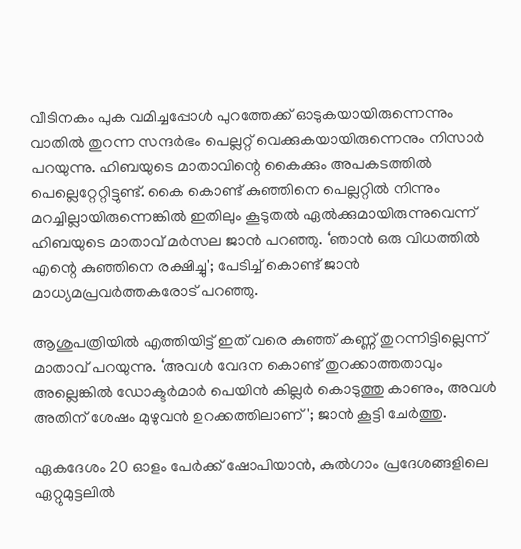വീടിനകം പുക വമിച്ചപ്പോൾ പുറത്തേക്ക് ഓടുകയായിരുന്നെന്നും വാതിൽ തുറന്ന സന്ദർഭം പെല്ലറ്റ് വെക്കുകയായിരുന്നെനും നിസാർ പറയുന്നു. ഹിബയുടെ മാതാവിന്റെ കൈക്കും അപകടത്തിൽ പെല്ലെറ്റേറ്റിട്ടുണ്ട്. കൈ കൊണ്ട് കുഞ്ഞിനെ പെല്ലറ്റിൽ നിന്നും മറച്ചില്ലായിരുന്നെങ്കിൽ ഇതിലും കൂടുതൽ ഏൽക്കുമായിരുന്നുവെന്ന് ഹിബയുടെ മാതാവ് മര്‍സല ജാൻ പറഞ്ഞു. ‘ഞാൻ ഒരു വിധത്തിൽ എന്റെ കുഞ്ഞിനെ രക്ഷിച്ചു'; പേടിച്ച് കൊണ്ട് ജാൻ മാധ്യമപ്രവർത്തകരോട് പറഞ്ഞു.

ആശുപത്രിയിൽ എത്തിയിട്ട് ഇത് വരെ കുഞ്ഞ് കണ്ണ് തുറന്നിട്ടില്ലെന്ന് മാതാവ് പറയുന്നു. ‘അവൾ വേദന കൊണ്ട് തുറക്കാത്തതാവും അല്ലെങ്കിൽ ഡോക്ടർമാർ പെയിൻ കില്ലർ കൊടുത്തു കാണും, അവൾ അതിന് ശേഷം മുഴുവൻ ഉറക്കത്തിലാണ്'; ജാൻ കൂട്ടി ചേർത്തു.

ഏകദേശം 20 ഓളം പേർക്ക് ഷോപിയാൻ, കുൽഗാം പ്രദേശങ്ങളിലെ ഏറ്റുമുട്ടലിൽ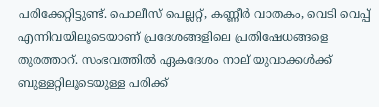പരിക്കേറ്റിട്ടുണ്ട്. പൊലീസ് പെല്ലറ്റ്, കണ്ണീർ വാതകം, വെടി വെപ്പ് എന്നിവയിലൂടെയാണ് പ്രദേശങ്ങളിലെ പ്രതിഷേധങ്ങളെ തുരത്താറ്. സംഭവത്തിൽ ഏകദേശം നാല് യുവാക്കൾക്ക് ബുള്ളറ്റിലൂടെയുള്ള പരിക്ക്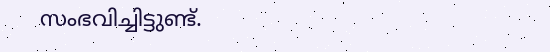സംഭവിച്ചിട്ടുണ്ട്.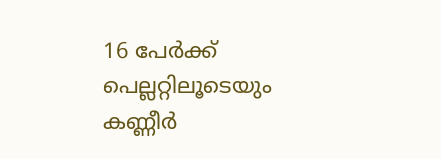16 പേർക്ക് പെല്ലറ്റിലൂടെയും കണ്ണീർ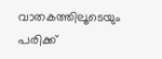വാതകത്തിലൂടെയും പരിക്ക്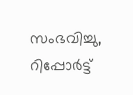സംഭവിച്ചു, റിപ്പോര്‍ട്ട്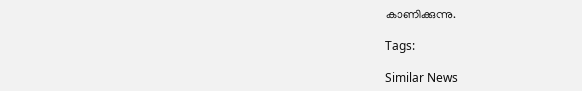കാണിക്കുന്നു.

Tags:

Similar News